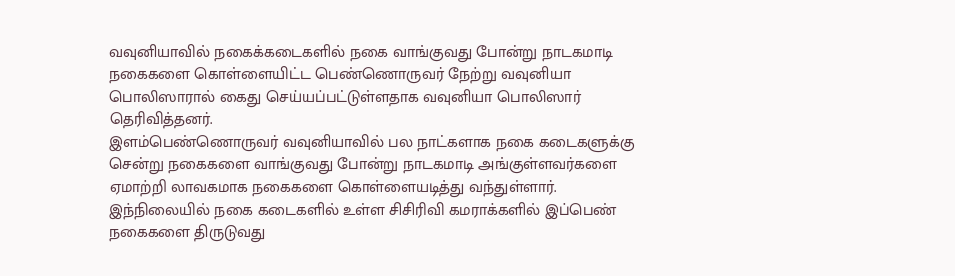வவுனியாவில் நகைக்கடைகளில் நகை வாங்குவது போன்று நாடகமாடி நகைகளை கொள்ளையிட்ட பெண்ணொருவர் நேற்று வவுனியா பொலிஸாரால் கைது செய்யப்பட்டுள்ளதாக வவுனியா பொலிஸார் தெரிவித்தனர்.
இளம்பெண்ணொருவர் வவுனியாவில் பல நாட்களாக நகை கடைகளுக்கு சென்று நகைகளை வாங்குவது போன்று நாடகமாடி அங்குள்ளவர்களை ஏமாற்றி லாவகமாக நகைகளை கொள்ளையடித்து வந்துள்ளார்.
இந்நிலையில் நகை கடைகளில் உள்ள சிசிரிவி கமராக்களில் இப்பெண் நகைகளை திருடுவது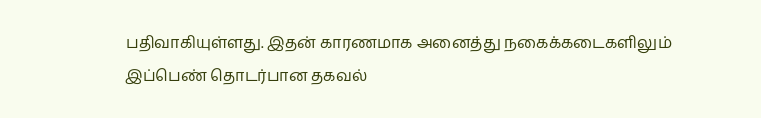பதிவாகியுள்ளது. இதன் காரணமாக அனைத்து நகைக்கடைகளிலும் இப்பெண் தொடர்பான தகவல்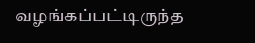வழங்கப்பட்டிருந்த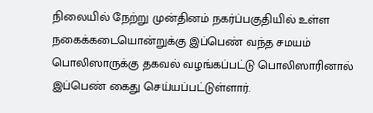நிலையில் நேற்று முன்தினம் நகர்ப்பகுதியில் உள்ள நகைக்கடையொன்றுக்கு இப்பெண் வந்த சமயம் பொலிஸாருக்கு தகவல் வழங்கப்பட்டு பொலிஸாரினால் இப்பெண் கைது செய்யப்பட்டுள்ளார்.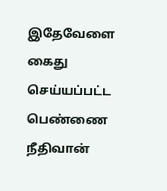இதேவேளை கைது செய்யப்பட்ட பெண்ணை நீதிவான்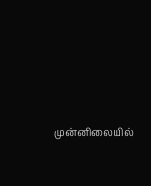முன்னிலையில்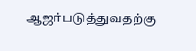ஆஜர்படுத்துவதற்கு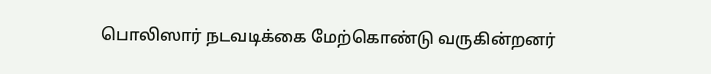பொலிஸார் நடவடிக்கை மேற்கொண்டு வருகின்றனர்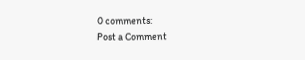0 comments:
Post a Comment